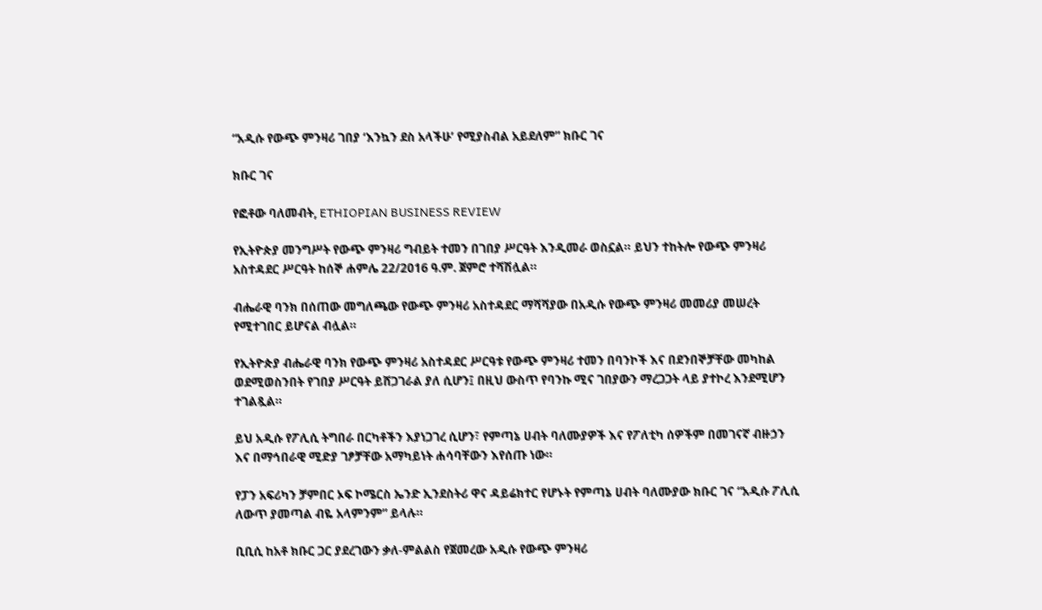“አዲሱ የውጭ ምንዛሪ ገበያ ‘እንኳን ደስ አላችሁ’ የሚያስብል አይደለም” ክቡር ገና

ክቡር ገና

የፎቶው ባለመብት, ETHIOPIAN BUSINESS REVIEW

የኢትዮጵያ መንግሥት የውጭ ምንዛሪ ግብይት ተመን በገበያ ሥርዓት እንዲመራ ወስኗል። ይህን ተከትሎ የውጭ ምንዛሪ አስተዳደር ሥርዓት ከሰኞ ሐምሌ 22/2016 ዓ.ም. ጀምሮ ተሻሽሏል።

ብሔራዊ ባንክ በሰጠው መግለጫው የውጭ ምንዛሪ አስተዳደር ማሻሻያው በአዲሱ የውጭ ምንዛሪ መመሪያ መሠረት የሚተገበር ይሆናል ብሏል።

የኢትዮጵያ ብሔራዊ ባንክ የውጭ ምንዛሪ አስተዳደር ሥርዓቱ የውጭ ምንዛሪ ተመን በባንኮች እና በደንበኞቻቸው መካከል ወደሚወስንበት የገበያ ሥርዓት ይሸጋገራል ያለ ሲሆን፤ በዚህ ውስጥ የባንኩ ሚና ገበያውን ማረጋጋት ላይ ያተኮረ እንደሚሆን ተገልጿል።

ይህ አዲሱ የፖሊሲ ትግበራ በርካቶችን እያነጋገረ ሲሆን፣ የምጣኔ ሀብት ባለሙያዎች እና የፖለቲካ ሰዎችም በመገናኛ ብዙኃን እና በማኅበራዊ ሚድያ ገፆቻቸው አማካይነት ሐሳባቸውን እየሰጡ ነው።

የፓን አፍሪካን ቻምበር ኦፍ ኮሜርስ ኤንድ ኢንደስትሪ ዋና ዳይሬክተር የሆኑት የምጣኔ ሀብት ባለሙያው ክቡር ገና “አዲሱ ፖሊሲ ለውጥ ያመጣል ብዬ አላምንም” ይላሉ።

ቢቢሲ ከአቶ ክቡር ጋር ያደረገውን ቃለ-ምልልስ የጀመረው አዲሱ የውጭ ምንዛሪ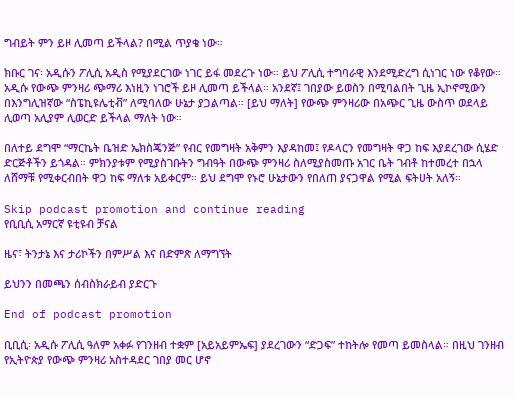ግብይት ምን ይዞ ሊመጣ ይችላል? በሚል ጥያቄ ነው።

ክቡር ገና፡ አዲሱን ፖሊሲ አዲስ የሚያደርገው ነገር ይፋ መደረጉ ነው። ይህ ፖሊሲ ተግባራዊ እንደሚድረግ ሲነገር ነው የቆየው። አዲሱ የውጭ ምንዛሪ ጭማሪ እነዚን ነገሮች ይዞ ሊመጣ ይችላል። አንደኛ፤ ገበያው ይወስን በሚባልበት ጊዜ ኢኮኖሚውን በእንግሊዝኛው “ስፔኪዩሌቲቭ” ለሚባለው ሁኔታ ያጋልጣል። [ይህ ማለት] የውጭ ምንዛሪው በአጭር ጊዜ ውስጥ ወደላይ ሊወጣ አሊያም ሊወርድ ይችላል ማለት ነው።

በለተይ ደግሞ “ማርኬት ቤዝድ ኤክስጄንጅ” የብር የመግዛት አቅምን እያዳከመ፤ የዶላርን የመግዛት ዋጋ ከፍ እያደረገው ሲሄድ ድርጅቶችን ይጎዳል። ምክንያቱም የሚያስገቡትን ግብዓት በውጭ ምንዛሪ ስለሚያስመጡ አገር ቤት ገብቶ ከተመረተ በኋላ ለሸማቹ የሚቀርብበት ዋጋ ከፍ ማለቱ አይቀርም። ይህ ደግሞ የኑሮ ሁኔታውን የበለጠ ያናጋዋል የሚል ፍትሀት አለኝ።

Skip podcast promotion and continue reading
የቢቢሲ አማርኛ ዩቲዩብ ቻናል

ዜና፣ ትንታኔ እና ታሪኮችን በምሥል እና በድምጽ ለማግኘት

ይህንን በመጫን ሰብስክራይብ ያድርጉ

End of podcast promotion

ቢቢሲ፡ አዲሱ ፖሊሲ ዓለም አቀፉ የገንዘብ ተቋም [አይአይምኤፍ] ያደረገውን “ድጋፍ” ተከትሎ የመጣ ይመስላል። በዚህ ገንዘብ የኢትዮጵያ የውጭ ምንዛሪ አስተዳደር ገበያ መር ሆኖ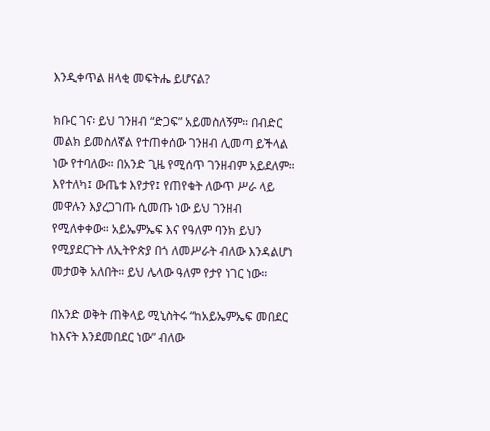እንዲቀጥል ዘላቂ መፍትሔ ይሆናል?

ክቡር ገና፡ ይህ ገንዘብ “ድጋፍ” አይመስለኝም። በብድር መልክ ይመስለኛል የተጠቀሰው ገንዘብ ሊመጣ ይችላል ነው የተባለው። በአንድ ጊዜ የሚሰጥ ገንዘብም አይደለም። እየተለካ፤ ውጤቱ እየታየ፤ የጠየቁት ለውጥ ሥራ ላይ መዋሉን እያረጋገጡ ሲመጡ ነው ይህ ገንዘብ የሚለቀቀው። አይኤምኤፍ እና የዓለም ባንክ ይህን የሚያደርጉት ለኢትዮጵያ በጎ ለመሥራት ብለው እንዳልሆነ መታወቅ አለበት። ይህ ሌላው ዓለም የታየ ነገር ነው።

በአንድ ወቅት ጠቅላይ ሚኒስትሩ “ከአይኤምኤፍ መበደር ከእናት እንደመበደር ነው” ብለው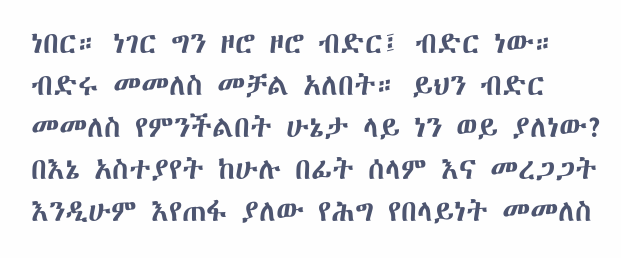ነበር። ነገር ግን ዞሮ ዞሮ ብድር፤ ብድር ነው። ብድሩ መመለስ መቻል አለበት። ይህን ብድር መመለስ የምንችልበት ሁኔታ ላይ ነን ወይ ያለነው? በእኔ አስተያየት ከሁሉ በፊት ሰላም እና መረጋጋት እንዲሁም እየጠፋ ያለው የሕግ የበላይነት መመለስ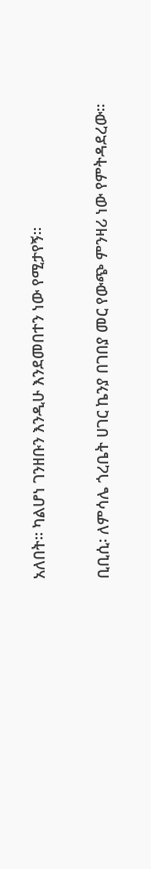አለበት። ካልሆነ ገንዘቡን እንዲሁ እንደመበተን ነው የሚታየኝ።

ቢቢሲ፡ ለምሳሌ ጎረቤት ሀገር ኬንያ በገበያ መር የውጭ ምንዛሪ ነው የምትዳደረው።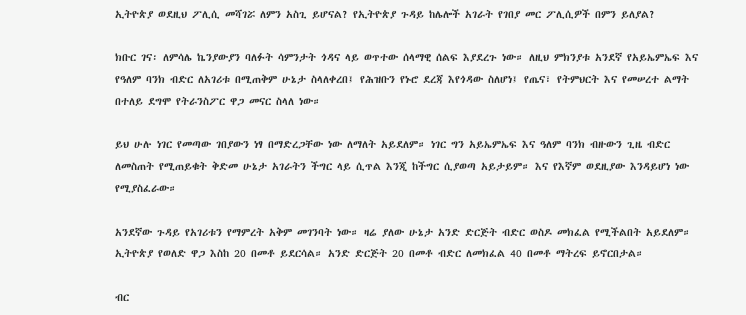ኢትዮጵያ ወደዚህ ፖሊሲ መሻገሯ ለምን አስጊ ይሆናል? የኢትዮጵያ ጉዳይ ከሌሎች አገራት የገበያ መር ፖሊሲዎች በምን ይለያል?

ክቡር ገና፡ ለምሳሌ ኬንያውያን ባለፉት ሳምንታት ጎዳና ላይ ወጥተው ሰላማዊ ሰልፍ እያደረጉ ነው። ለዚህ ምክንያቱ አንደኛ የአይኤምኤፍ እና የዓለም ባንክ ብድር ለአገሪቱ በሚጠቅም ሁኔታ ስላለቀረበ፤ የሕዝቡን የኑሮ ደረጃ እየጎዳው ስለሆነ፤ የጤና፣ የትምህርት እና የመሠረተ ልማት በተለይ ደግሞ የትራንስፖር ዋጋ መናር ስላለ ነው።

ይህ ሁሉ ነገር የመጣው ገበያውን ነፃ በማድረጋቸው ነው ለማለት አይደለም። ነገር ግን አይኤምኤፍ እና ዓለም ባንክ ብዙውን ጊዜ ብድር ለመስጠት የሚጠይቁት ቅድመ ሁኔታ አገራትን ችግር ላይ ሲጥል እንጂ ከችግር ሲያወጣ አይታይም። እና የእኛም ወደዚያው እንዳይሆነ ነው የሚያስፈራው።

አንደኛው ጉዳይ የአገሪቱን የማምረት አቅም መገንባት ነው። ዛሬ ያለው ሁኔታ አንድ ድርጅት ብድር ወስዶ መክፈል የሚችልበት አይደለም። ኢትዮጵያ የወለድ ዋጋ እስከ 20 በመቶ ይደርሳል። አንድ ድርጅት 20 በመቶ ብድር ለመክፈል 40 በመቶ ማትረፍ ይኖርበታል።

ብር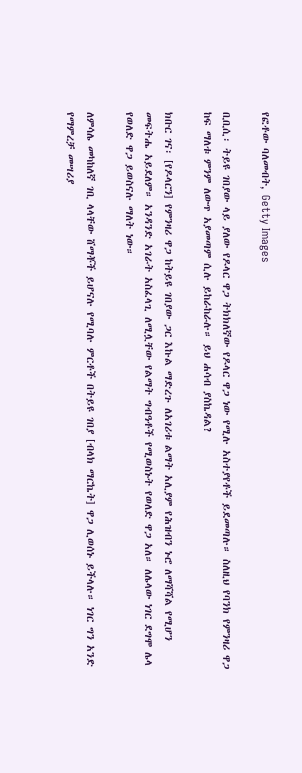የፎቶው ባለመብት, Getty Images

ቢቢሲ፡ ትይዩ ገበያው ላይ ያለው የዶላር ዋጋ ትክክለኛው የዶላር ዋጋ ነው የሚሉ አስተያየቶች ይደመጣሉ። ስለዚህ የባንክ የምንዛሪ ዋጋ ከፍ ማለቱ ምንም ለውጥ አያመጣም ሲሉ ይከራከራሉ። ይህ ሐሳብ ያስኬዳል?

ክቡር ገና፡ [የዶላርን] የምንዛሪ ዋጋ ከትይዩ ገበያው ጋር እኩል ማድረጉ ለአገሪቱ ልማት አሊያም የሕዝብን ኑሮ ለማሻሻል የሚሆን መፍትሔ አይደለም። አንዳንድ አገራት አስፈላጊ ለሚሏቸው የልማት ግብዓቶች የሚወስኑት የወለድ ዋጋ አለ። ለሌላው ነገር ደግሞ ሌላ የወለድ ዋጋ ይወስናሉ ማለት ነው።

ለምሳሌ መካከለኛ ገቢ ላላቸው ሸማቾች ይሆናሉ የሚባሉ ምርቶች በትይዩ ገበያ [ብላክ ማርኬት] ዋጋ ሊወሰኑ ይችላሉ። ነገር ግን አንድ የማምረቻ መሣሪያ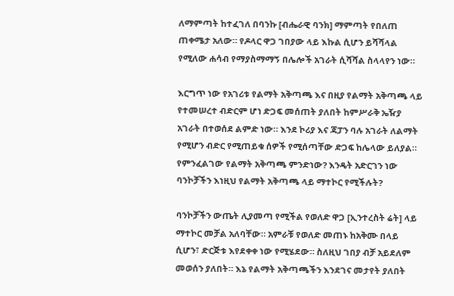ለማምጣት ከተፈገለ በባንኩ [ብሔራዊ ባንክ] ማምጣት የበለጠ ጠቀሜታ አለው። የዶላር ዋጋ ገበያው ላይ እኩል ሲሆን ይሻሻላል የሚለው ሐሳብ የማያስማማኝ በሌሎች አገራት ሲሻሻል ስላላየን ነው።

እርግጥ ነው የአገሪቱ የልማት አቅጣጫ እና በዚያ የልማት አቅጣጫ ላይ የተመሠረተ ብድርም ሆነ ድጋፍ መሰጠት ያለበት ከምሥራቅ ኤዥያ አገራት በተወሰደ ልምድ ነው። እንደ ኮሪያ እና ጃፓን ባሉ አገራት ለልማት የሚሆን ብድር የሚጠይቁ ሰዎች የሚሰጣቸው ድጋፍ ከሌላው ይለያል። የምንፈልገው የልማት አቅጣጫ ምንድነው? እንዴት አድርገን ነው ባንኮቻችን እነዚህ የልማት አቅጣጫ ላይ ማተኮር የሚችሉት?

ባንኮቻችን ውጤት ሊያመጣ የሚችል የወለድ ዋጋ [ኢንተረስት ሬት] ላይ ማተኮር መቻል አለባቸው። አምራቹ የወለድ መጠኑ ከአቅሙ በላይ ሲሆን፣ ድርጅቱ እየደቀቀ ነው የሚሄደው። ስለዚህ ገበያ ብቻ አይደለም መወሰን ያለበት። እኔ የልማት አቅጣጫችን እንደገና መታየት ያለበት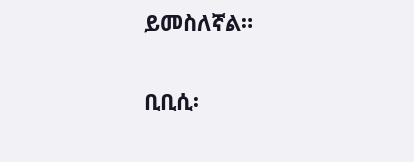ይመስለኛል።

ቢቢሲ፡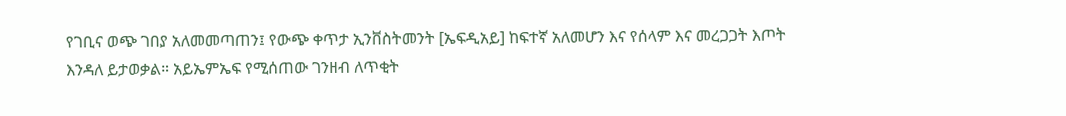የገቢና ወጭ ገበያ አለመመጣጠን፤ የውጭ ቀጥታ ኢንቨስትመንት [ኤፍዲአይ] ከፍተኛ አለመሆን እና የሰላም እና መረጋጋት እጦት እንዳለ ይታወቃል። አይኤምኤፍ የሚሰጠው ገንዘብ ለጥቂት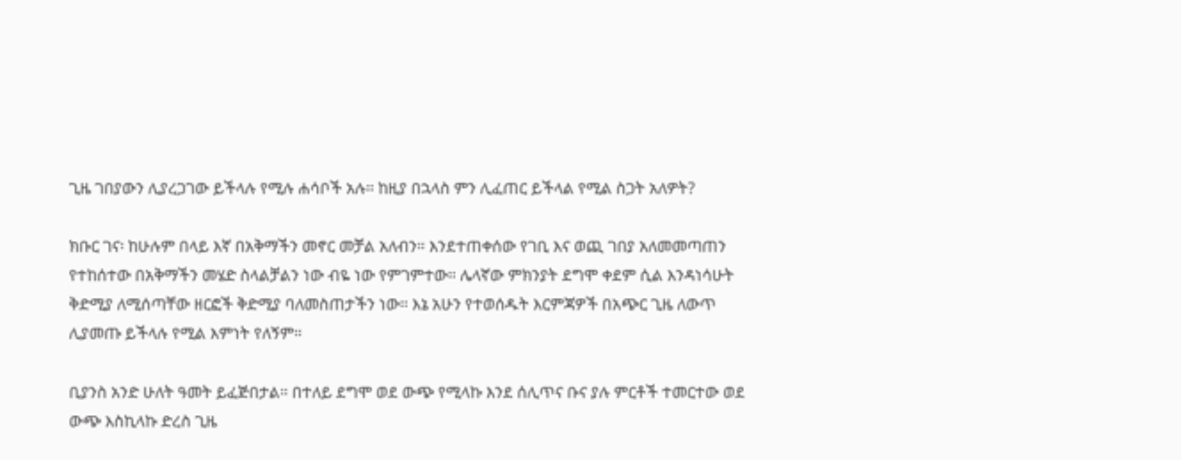ጊዜ ገበያውን ሊያረጋገው ይችላሉ የሚሉ ሐሳቦች አሉ። ከዚያ በኋላስ ምን ሊፈጠር ይችላል የሚል ስጋት አለዎት?

ክቡር ገና፡ ከሁሉም በላይ እኛ በአቅማችን መኖር መቻል አለብን። እንደተጠቀሰው የገቢ እና ወጪ ገበያ አለመመጣጠን የተከሰተው በአቅማችን መሄድ ስላልቻልን ነው ብዬ ነው የምገምተው። ሌላኛው ምክንያት ደግሞ ቀደም ሲል እንዳነሳሁት ቅድሚያ ለሚሰጣቸው ዘርፎች ቅድሚያ ባለመስጠታችን ነው። እኔ አሁን የተወሰዱት እርምጃዎች በአጭር ጊዜ ለውጥ ሊያመጡ ይችላሉ የሚል እምነት የለኝም።

ቢያንስ አንድ ሁለት ዓመት ይፈጅበታል። በተለይ ደግሞ ወደ ውጭ የሚላኩ እንደ ሰሊጥና ቡና ያሉ ምርቶች ተመርተው ወደ ውጭ እስኪላኩ ድረስ ጊዜ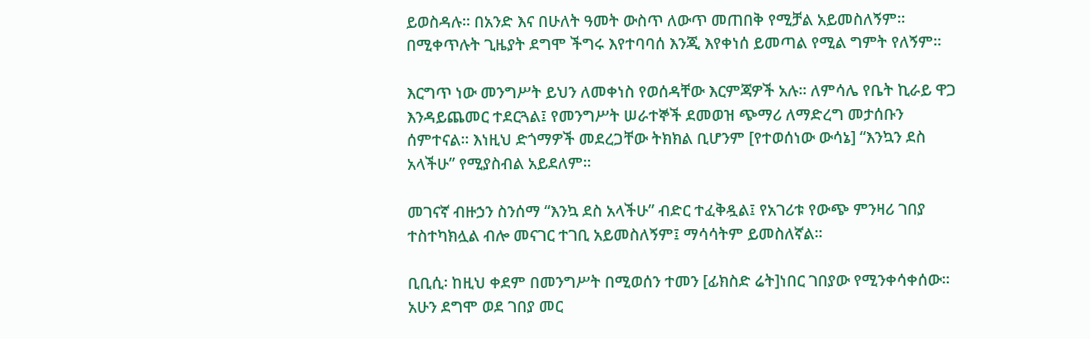ይወስዳሉ። በአንድ እና በሁለት ዓመት ውስጥ ለውጥ መጠበቅ የሚቻል አይመስለኝም። በሚቀጥሉት ጊዜያት ደግሞ ችግሩ እየተባባሰ እንጂ እየቀነሰ ይመጣል የሚል ግምት የለኝም።

እርግጥ ነው መንግሥት ይህን ለመቀነስ የወሰዳቸው እርምጃዎች አሉ። ለምሳሌ የቤት ኪራይ ዋጋ እንዳይጨመር ተደርጓል፤ የመንግሥት ሠራተኞች ደመወዝ ጭማሪ ለማድረግ መታሰቡን ሰምተናል። እነዚህ ድጎማዎች መደረጋቸው ትክክል ቢሆንም [የተወሰነው ውሳኔ] “እንኳን ደስ አላችሁ” የሚያስብል አይደለም።

መገናኛ ብዙኃን ስንሰማ “እንኳ ደስ አላችሁ” ብድር ተፈቅዷል፤ የአገሪቱ የውጭ ምንዛሪ ገበያ ተስተካክሏል ብሎ መናገር ተገቢ አይመስለኝም፤ ማሳሳትም ይመስለኛል።

ቢቢሲ፡ ከዚህ ቀደም በመንግሥት በሚወሰን ተመን [ፊክስድ ሬት]ነበር ገበያው የሚንቀሳቀሰው። አሁን ደግሞ ወደ ገበያ መር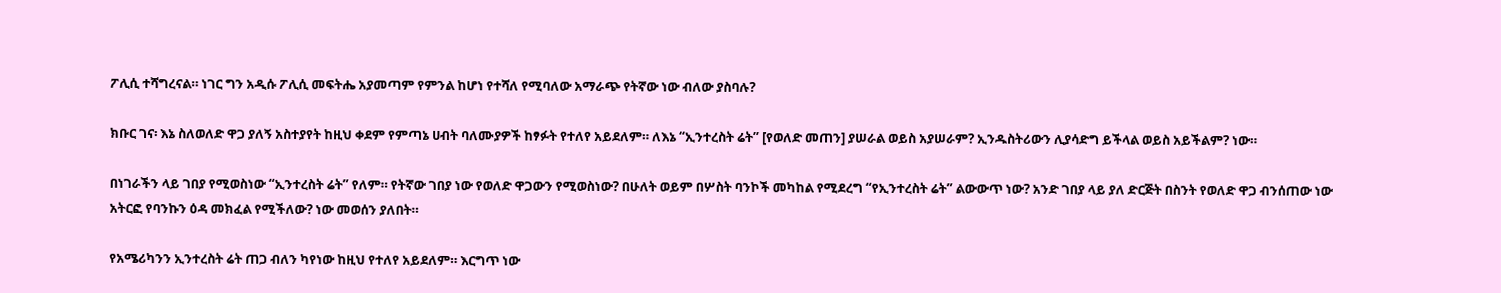ፖሊሲ ተሻግረናል። ነገር ግን አዲሱ ፖሊሲ መፍትሔ አያመጣም የምንል ከሆነ የተሻለ የሚባለው አማራጭ የትኛው ነው ብለው ያስባሉ?

ክቡር ገና፡ እኔ ስለወለድ ዋጋ ያለኝ አስተያየት ከዚህ ቀደም የምጣኔ ሀብት ባለሙያዎች ከፃፉት የተለየ አይደለም። ለእኔ “ኢንተረስት ሬት” [የወለድ መጠን] ያሠራል ወይስ አያሠራም? ኢንዱስትሪውን ሊያሳድግ ይችላል ወይስ አይችልም? ነው።

በነገራችን ላይ ገበያ የሚወስነው “ኢንተረስት ሬት” የለም። የትኛው ገበያ ነው የወለድ ዋጋውን የሚወስነው? በሁለት ወይም በሦስት ባንኮች መካከል የሚደረግ “የኢንተረስት ሬት” ልውውጥ ነው? አንድ ገበያ ላይ ያለ ድርጅት በስንት የወለድ ዋጋ ብንሰጠው ነው አትርፎ የባንኩን ዕዳ መክፈል የሚችለው? ነው መወሰን ያለበት።

የአሜሪካንን ኢንተረስት ሬት ጠጋ ብለን ካየነው ከዚህ የተለየ አይደለም። እርግጥ ነው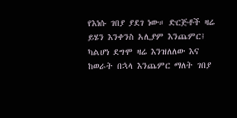የእነሱ ገበያ ያደገ ነው። ድርጅቶች ዛሬ ይሄን እንቀንስ አሊያም እንጨምር፤ ካልሆነ ደግሞ ዛሬ እንዝለለው እና ከወራት በኋላ እንጨምር ማለት ገበያ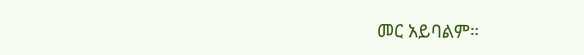መር አይባልም።